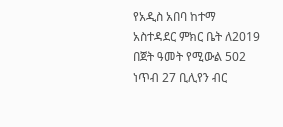የአዲስ አበባ ከተማ አስተዳደር ምክር ቤት ለ2019 በጀት ዓመት የሚውል 502 ነጥብ 27 ቢሊየን ብር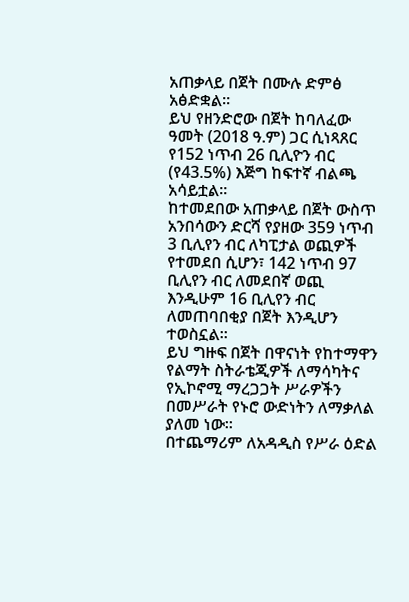አጠቃላይ በጀት በሙሉ ድምፅ አፅድቋል።
ይህ የዘንድሮው በጀት ከባለፈው ዓመት (2018 ዓ.ም) ጋር ሲነጻጸር የ152 ነጥብ 26 ቢሊዮን ብር (የ43.5%) እጅግ ከፍተኛ ብልጫ አሳይቷል።
ከተመደበው አጠቃላይ በጀት ውስጥ አንበሳውን ድርሻ የያዘው 359 ነጥብ 3 ቢሊየን ብር ለካፒታል ወጪዎች የተመደበ ሲሆን፣ 142 ነጥብ 97 ቢሊየን ብር ለመደበኛ ወጪ እንዲሁም 16 ቢሊየን ብር ለመጠባበቂያ በጀት እንዲሆን ተወስኗል።
ይህ ግዙፍ በጀት በዋናነት የከተማዋን የልማት ስትራቴጂዎች ለማሳካትና የኢኮኖሚ ማረጋጋት ሥራዎችን በመሥራት የኑሮ ውድነትን ለማቃለል ያለመ ነው።
በተጨማሪም ለአዳዲስ የሥራ ዕድል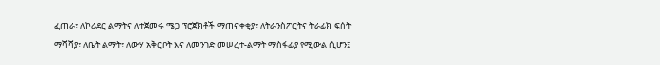ፈጠራ፣ ለኮሪደር ልማትና ለተጀመሩ ሜጋ ፕሮጀክቶች ማጠናቀቂያ፣ ለትራንስፖርትና ትራፊክ ፍሰት ማሻሻያ፣ ለቤት ልማት፣ ለውሃ አቅርቦት እና ለመንገድ መሠረተ-ልማት ማስፋፊያ የሚውል ሲሆን፤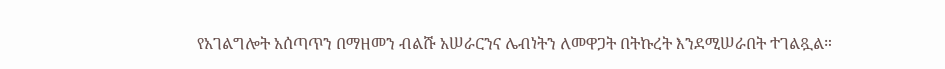የአገልግሎት አሰጣጥን በማዘመን ብልሹ አሠራርንና ሌብነትን ለመዋጋት በትኩረት እንደሚሠራበት ተገልጿል።